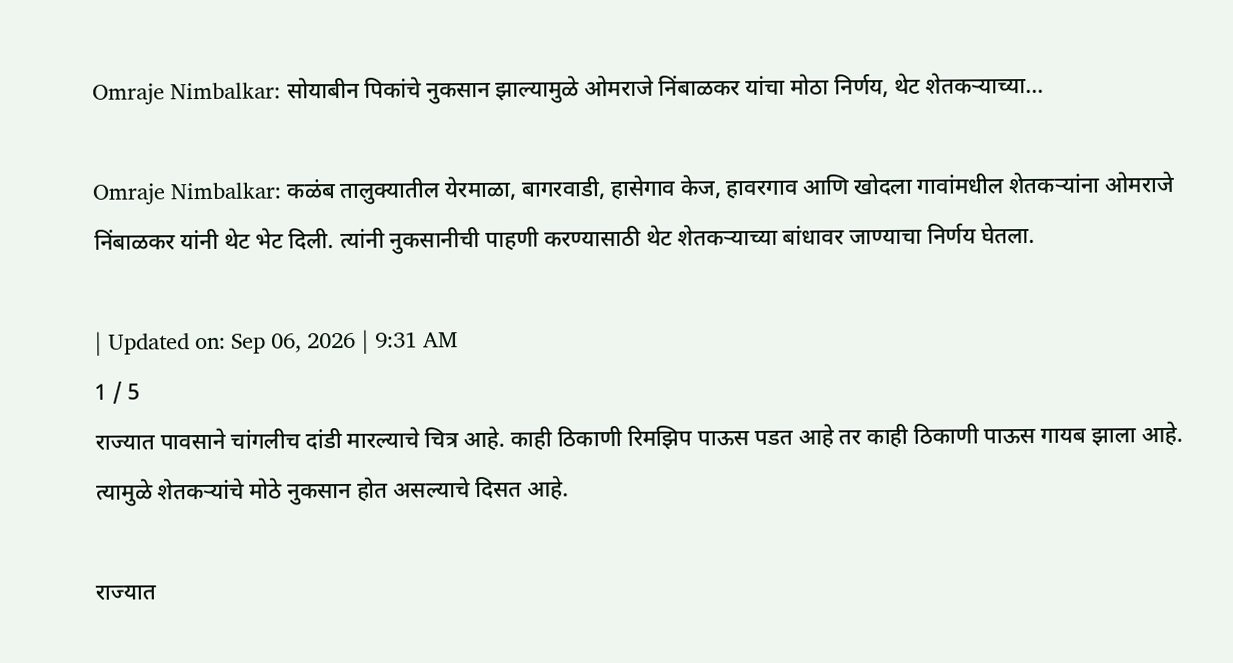Omraje Nimbalkar: सोयाबीन पिकांचे नुकसान झाल्यामुळे ओमराजे निंबाळकर यांचा मोठा निर्णय, थेट शेतकऱ्याच्या…

Omraje Nimbalkar: कळंब तालुक्यातील येरमाळा, बागरवाडी, हासेगाव केज, हावरगाव आणि खोदला गावांमधील शेतकऱ्यांना ओमराजे निंबाळकर यांनी थेट भेट दिली. त्यांनी नुकसानीची पाहणी करण्यासाठी थेट शेतकऱ्याच्या बांधावर जाण्याचा निर्णय घेतला.

| Updated on: Sep 06, 2026 | 9:31 AM
1 / 5
राज्यात पावसाने चांगलीच दांडी मारल्याचे चित्र आहे. काही ठिकाणी रिमझिप पाऊस पडत आहे तर काही ठिकाणी पाऊस गायब झाला आहे. त्यामुळे शेतकऱ्यांचे मोठे नुकसान होत असल्याचे दिसत आहे.

राज्यात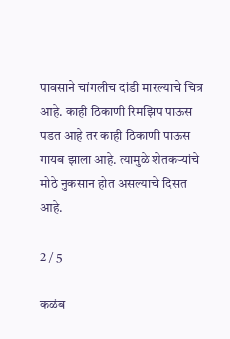पावसाने चांगलीच दांडी मारल्याचे चित्र आहे. काही ठिकाणी रिमझिप पाऊस पडत आहे तर काही ठिकाणी पाऊस गायब झाला आहे. त्यामुळे शेतकऱ्यांचे मोठे नुकसान होत असल्याचे दिसत आहे.

2 / 5

कळंब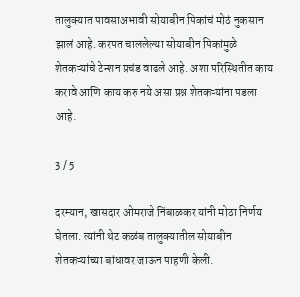तालुक्यात पावसाअभावी सोयाबीन पिकांचं मोठं नुकसान झालं आहे. करपत चाललेल्या सोयाबीन पिकांमुळे शेतकऱ्यांचे टेन्शन प्रचंड वाढले आहे. अशा परिस्थितीत काय करावे आणि काय करु नये असा प्रश्न शेतकऱ्यांना पडला आहे.

3 / 5

दरम्यान, खासदार ओमराजे निंबाळकर यांनी मोठा निर्णय घेतला. त्यांनी थेट कळंब तालुक्यातील सोयाबीन शेतकऱ्यांच्या बांधावर जाऊन पाहणी केली.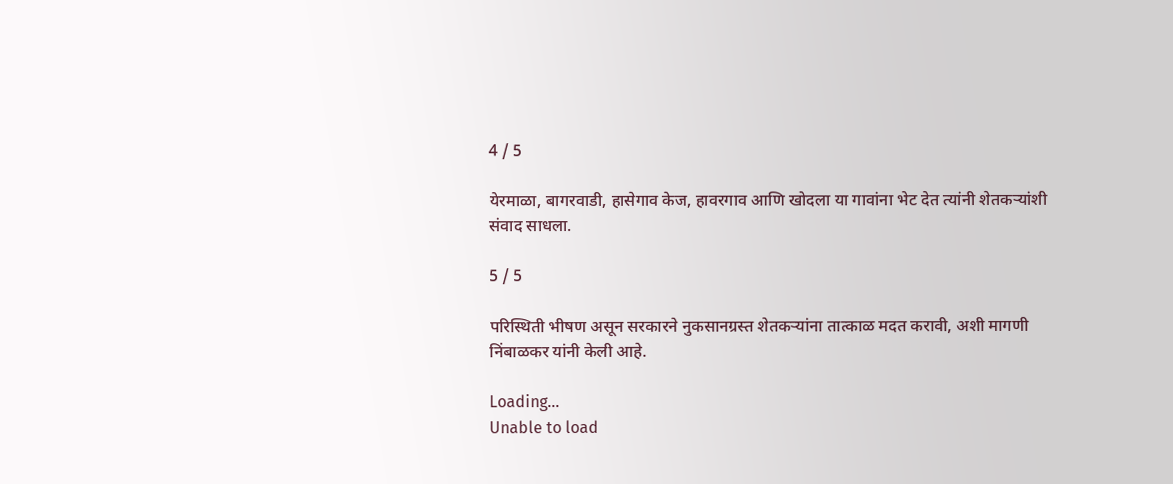4 / 5

येरमाळा, बागरवाडी, हासेगाव केज, हावरगाव आणि खोदला या गावांना भेट देत त्यांनी शेतकऱ्यांशी संवाद साधला.

5 / 5

परिस्थिती भीषण असून सरकारने नुकसानग्रस्त शेतकऱ्यांना तात्काळ मदत करावी, अशी मागणी निंबाळकर यांनी केली आहे.

Loading...
Unable to load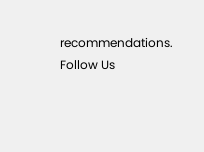recommendations.
Follow Us